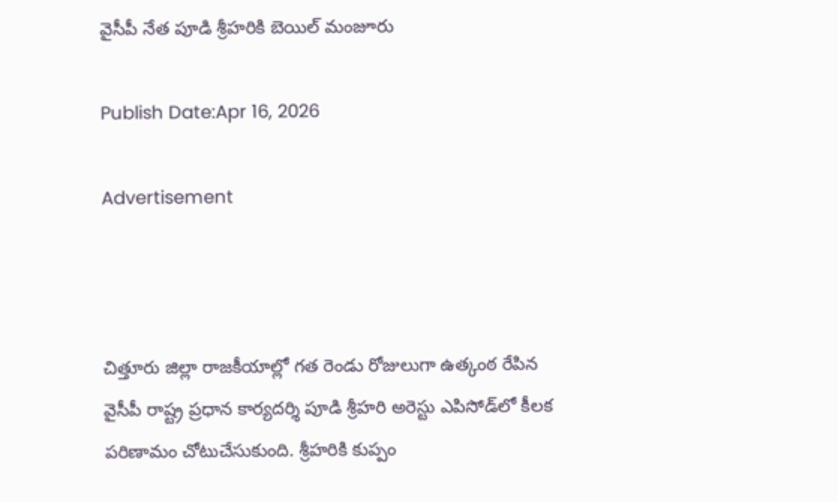వైసీపీ నేత పూడి శ్రీహరికి బెయిల్ మంజూరు

Publish Date:Apr 16, 2026

Advertisement



చిత్తూరు జిల్లా రాజకీయాల్లో గత రెండు రోజులుగా ఉత్కంఠ రేపిన వైసీపీ రాష్ట్ర ప్రధాన కార్యదర్శి పూడి శ్రీహరి అరెస్టు ఎపిసోడ్‌లో కీలక పరిణామం చోటుచేసుకుంది. శ్రీహరికి కుప్పం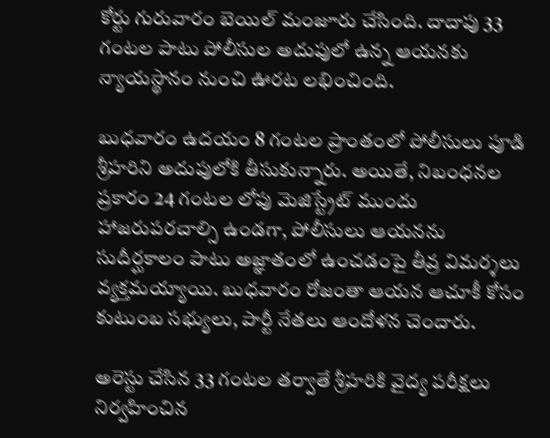కోర్టు గురువారం బెయిల్ మంజూరు చేసింది. దాదాపు 33 గంటల పాటు పోలీసుల అదుపులో ఉన్న ఆయనకు న్యాయస్థానం నుంచి ఊరట లభించింది.

బుధవారం ఉదయం 8 గంటల ప్రాంతంలో పోలీసులు పూడి శ్రీహరిని అదుపులోకి తీసుకున్నారు. అయితే, నిబంధనల ప్రకారం 24 గంటల లోపు మెజిస్ట్రేట్ ముందు హాజరుపరచాల్సి ఉండగా, పోలీసులు ఆయనను సుదీర్ఘకాలం పాటు అజ్ఞాతంలో ఉంచడంపై తీవ్ర విమర్శలు వ్యక్తమయ్యాయి. బుధవారం రోజంతా ఆయన ఆచూకీ కోసం కుటుంబ సభ్యులు, పార్టీ నేతలు ఆందోళన చెందారు.

అరెస్టు చేసిన 33 గంటల తర్వాతే శ్రీహరికి వైద్య పరీక్షలు నిర్వహించిన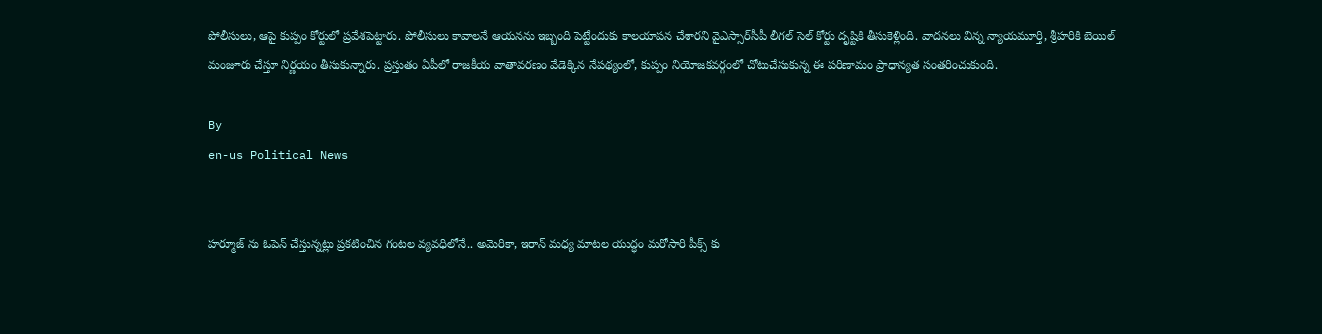పోలీసులు, ఆపై కుప్పం కోర్టులో ప్రవేశపెట్టారు. పోలీసులు కావాలనే ఆయనను ఇబ్బంది పెట్టేందుకు కాలయాపన చేశారని వైఎస్సార్‌సీపీ లీగల్ సెల్ కోర్టు దృష్టికి తీసుకెళ్లింది. వాదనలు విన్న న్యాయమూర్తి, శ్రీహరికి బెయిల్ మంజూరు చేస్తూ నిర్ణయం తీసుకున్నారు. ప్రస్తుతం ఏపీలో రాజకీయ వాతావరణం వేడెక్కిన నేపథ్యంలో, కుప్పం నియోజకవర్గంలో చోటుచేసుకున్న ఈ పరిణామం ప్రాధాన్యత సంతరించుకుంది.

By
en-us Political News


హర్మూజ్ ను ఓపెన్ చేస్తున్నట్లు ప్రకటించిన గంటల వ్యవధిలోనే.. అమెరికా, ఇరాన్ మధ్య మాటల యుద్ధం మరోసారి పీక్స్ కు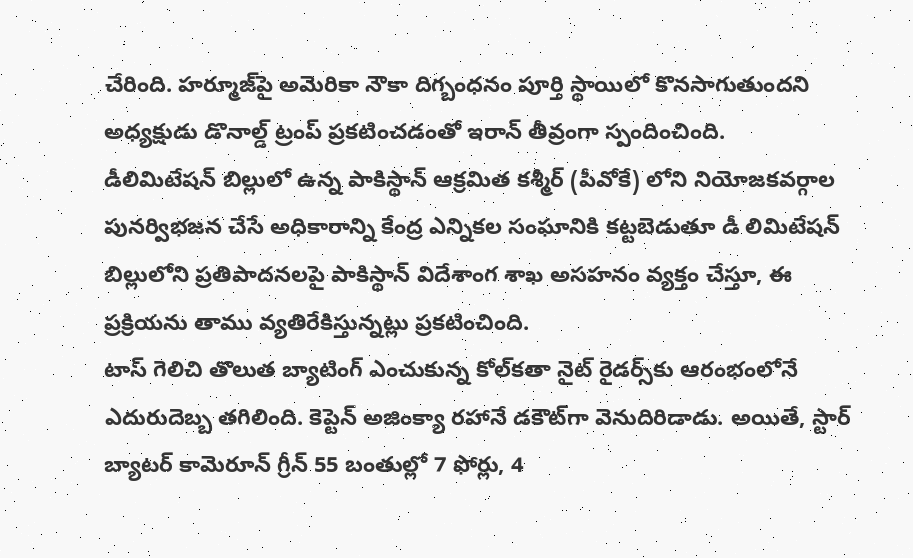చేరింది. హ‌ర్మూజ్‌పై అమెరికా నౌకా దిగ్బంధనం పూర్తి స్థాయిలో కొనసాగుతుందని అధ్యక్షుడు డొనాల్డ్ ట్రంప్ ప్రకటించడంతో ఇరాన్ తీవ్రంగా స్పందించింది.
డీలిమిటేషన్ బిల్లులో ఉన్న పాకిస్థాన్ ఆక్రమిత కశ్మీర్ (పీవోకే) లోని నియోజకవర్గాల పునర్విభజన చేసే అధికారాన్ని కేంద్ర ఎన్నికల సంఘానికి కట్టబెడుతూ డీ లిమిటేషన్ బిల్లులోని ప్రతిపాదనలపై పాకిస్థాన్ విదేశాంగ శాఖ అసహనం వ్యక్తం చేస్తూ, ఈ ప్రక్రియను తాము వ్యతిరేకిస్తున్నట్లు ప్రకటించింది.
టాస్ గెలిచి తొలుత బ్యాటింగ్ ఎంచుకున్న కోల్‌కతా నైట్ రైడర్స్‌కు ఆరంభంలోనే ఎదురుదెబ్బ తగిలింది. కెప్టెన్ అజింక్యా రహానే డకౌట్‌గా వెనుదిరిడాడు. అయితే, స్టార్ బ్యాటర్ కామెరూన్ గ్రీన్ 55 బంతుల్లో 7 ఫోర్లు, 4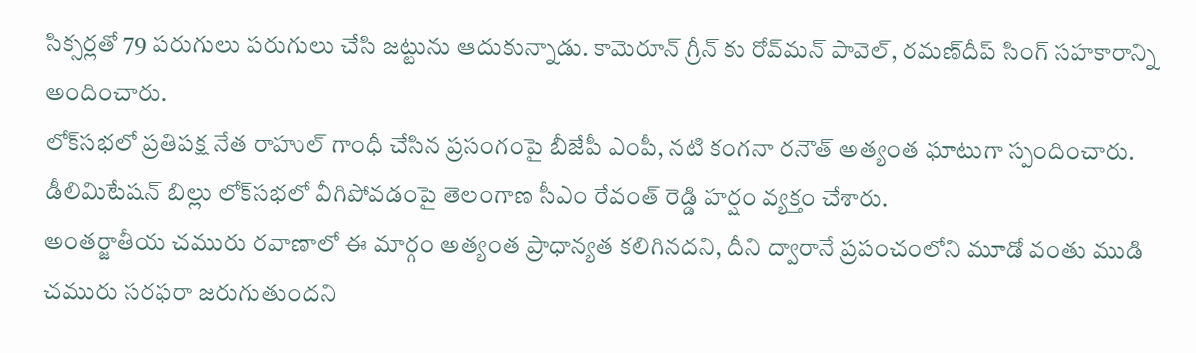సిక్సర్లతో 79 పరుగులు పరుగులు చేసి జట్టును ఆదుకున్నాడు. కామెరూన్ గ్రీన్ కు రోవ్‌మన్ పావెల్, రమణ్‌దీప్ సింగ్ సహకారాన్ని అందించారు.
లోక్‌సభలో ప్రతిపక్ష నేత రాహుల్ గాంధీ చేసిన ప్రసంగంపై బీజేపీ ఎంపీ, నటి కంగనా రనౌత్ అత్యంత ఘాటుగా స్పందించారు.
డీలిమిటేషన్ బిల్లు లోక్‌సభలో వీగిపోవడంపై తెలంగాణ సీఎం రేవంత్ రెడ్డి హర్షం వ్యక్తం చేశారు.
అంతర్జాతీయ చమురు రవాణాలో ఈ మార్గం అత్యంత ప్రాధాన్యత కలిగినదని, దీని ద్వారానే ప్రపంచంలోని మూడో వంతు ముడి చమురు సరఫరా జరుగుతుందని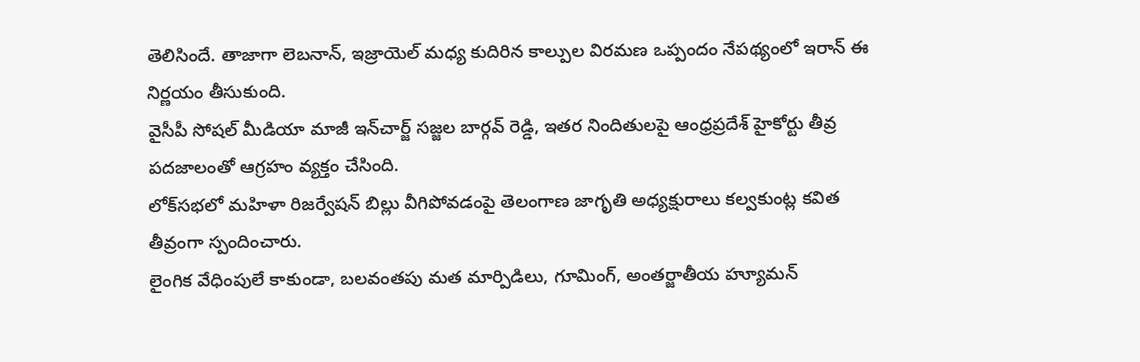తెలిసిందే. తాజాగా లెబనాన్, ఇజ్రాయెల్ మధ్య కుదిరిన కాల్పుల విరమణ ఒప్పందం నేపథ్యంలో ఇరాన్ ఈ నిర్ణయం తీసుకుంది.
వైసీపీ సోషల్ మీడియా మాజీ ఇన్‌చార్జ్ సజ్జల బార్గవ్ రెడ్డి, ఇతర నిందితులపై ఆంధ్రప్రదేశ్ హైకోర్టు తీవ్ర పదజాలంతో ఆగ్రహం వ్యక్తం చేసింది.
లోక్‌సభలో మహిళా రిజర్వేషన్ బిల్లు వీగిపోవడంపై తెలంగాణ జాగృతి అధ్యక్షురాలు కల్వకుంట్ల కవిత తీవ్రంగా స్పందించారు.
లైంగిక వేధింపులే కాకుండా, బలవంతపు మత మార్పిడిలు, గూమింగ్, అంతర్జాతీయ హ్యూమన్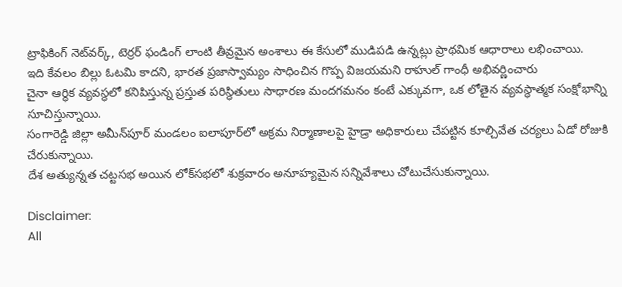ట్రాఫికింగ్ నెట్‌వర్క్, టెర్రర్ ఫండింగ్ లాంటి తీవ్రమైన అంశాలు ఈ కేసులో ముడిపడి ఉన్నట్లు ప్రాథమిక ఆధారాలు లభించాయి.
ఇది కేవలం బిల్లు ఓటమి కాదని, భారత ప్రజాస్వామ్యం సాధించిన గొప్ప విజయమని రాహుల్ గాంధీ అభివర్ణించారు
చైనా ఆర్థిక వ్యవస్థలో కనిపిస్తున్న ప్రస్తుత పరిస్థితులు సాధారణ మందగమనం కంటే ఎక్కువగా, ఒక లోతైన వ్యవస్థాత్మక సంక్షోభాన్ని సూచిస్తున్నాయి.
సంగారెడ్డి జిల్లా అమీన్‌పూర్ మండలం ఐలాపూర్‌లో అక్రమ నిర్మాణాలపై హైడ్రా అధికారులు చేపట్టిన కూల్చివేత చర్యలు ఏడో రోజుకి చేరుకున్నాయి.
దేశ అత్యున్నత చట్టసభ అయిన లోక్‌సభలో శుక్రవారం అనూహ్యమైన సన్నివేశాలు చోటుచేసుకున్నాయి.

Disclaimer:
All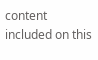content included on this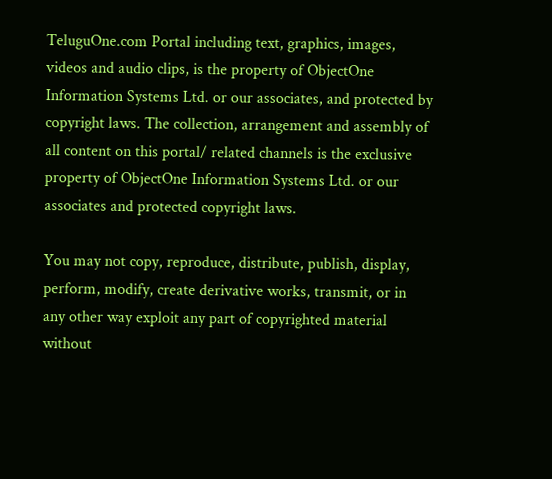TeluguOne.com Portal including text, graphics, images, videos and audio clips, is the property of ObjectOne Information Systems Ltd. or our associates, and protected by copyright laws. The collection, arrangement and assembly of all content on this portal/ related channels is the exclusive property of ObjectOne Information Systems Ltd. or our associates and protected copyright laws.

You may not copy, reproduce, distribute, publish, display, perform, modify, create derivative works, transmit, or in any other way exploit any part of copyrighted material without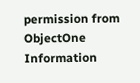permission from ObjectOne Information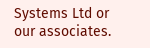Systems Ltd or our associates.